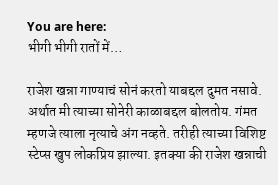You are here:
भीगी भीगी रातों में…

राजेश खन्ना गाण्याचं सोनं करतो याबद्दल दुमत नसावे. अर्थात मी त्याच्या सोनेरी काळाबद्दल बोलतोय. गंमत म्हणजे त्याला नृत्याचे अंग नव्हते. तरीही त्याच्या विशिष्ट स्टेप्स खुप लोकप्रिय झाल्या. इतक्या की राजेश खन्नाची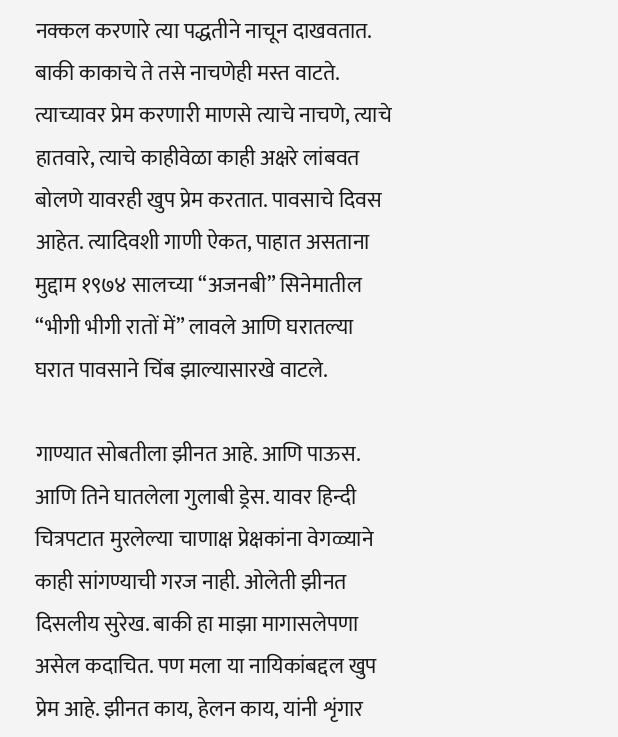नक्कल करणारे त्या पद्धतीने नाचून दाखवतात. बाकी काकाचे ते तसे नाचणेही मस्त वाटते. त्याच्यावर प्रेम करणारी माणसे त्याचे नाचणे, त्याचे हातवारे, त्याचे काहीवेळा काही अक्षरे लांबवत बोलणे यावरही खुप प्रेम करतात. पावसाचे दिवस आहेत. त्यादिवशी गाणी ऐकत, पाहात असताना मुद्दाम १९७४ सालच्या “अजनबी” सिनेमातील “भीगी भीगी रातों में” लावले आणि घरातल्या घरात पावसाने चिंब झाल्यासारखे वाटले.

गाण्यात सोबतीला झीनत आहे. आणि पाऊस. आणि तिने घातलेला गुलाबी ड्रेस. यावर हिन्दी चित्रपटात मुरलेल्या चाणाक्ष प्रेक्षकांना वेगळ्याने काही सांगण्याची गरज नाही. ओलेती झीनत दिसलीय सुरेख. बाकी हा माझा मागासलेपणा असेल कदाचित. पण मला या नायिकांबद्दल खुप प्रेम आहे. झीनत काय, हेलन काय, यांनी शृंगार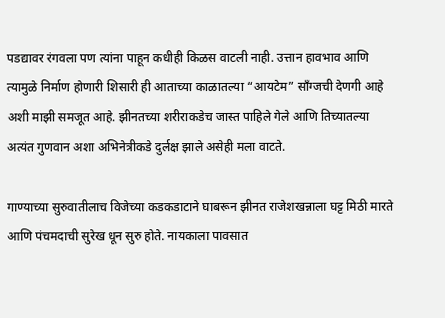पडद्यावर रंगवला पण त्यांना पाहून कधीही किळस वाटली नाही. उत्तान हावभाव आणि त्यामुळे निर्माण होणारी शिसारी ही आताच्या काळातल्या “आयटेम” साँग्जची देणगी आहे अशी माझी समजूत आहे. झीनतच्या शरीराकडेच जास्त पाहिले गेले आणि तिच्यातल्या अत्यंत गुणवान अशा अभिनेत्रीकडे दुर्लक्ष झाले असेही मला वाटते.

गाण्याच्या सुरुवातीलाच विजेच्या कडकडाटाने घाबरून झीनत राजेशखन्नाला घट्ट मिठी मारते आणि पंचमदाची सुरेख धून सुरु होते. नायकाला पावसात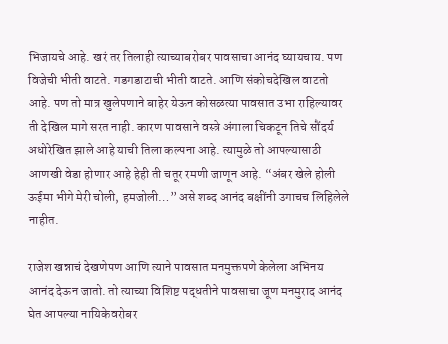भिजायचे आहे. खरं तर तिलाही त्याच्याबरोबर पावसाचा आनंद घ्यायचाय. पण विजेची भीती वाटते. गडगडाटाची भीती वाटते. आणि संकोचदेखिल वाटतो आहे. पण तो मात्र खुलेपणाने बाहेर येऊन कोसळत्या पावसात उभा राहिल्यावर ती देखिल मागे सरत नाही. कारण पावसाने वस्त्रे अंगाला चिकटून तिचे सौंदर्य अधोरेखित झाले आहे याची तिला कल्पना आहे. त्यामुळे तो आपल्यासाठी आणखी वेडा होणार आहे हेही ती चतूर रमणी जाणून आहे. “अंबर खेले होली ऊईमा भीगे मेरी चोली, हमजोली…” असे शब्द आनंद बक्षींनी उगाचच लिहिलेले नाहीत.

राजेश खन्नाचं देखणेपण आणि त्याने पावसात मनमुक्तपणे केलेला अभिनय आनंद देऊन जातो. तो त्याच्या विशिष्ट पद्धतीने पावसाचा जूण मनमुराद आनंद घेत आपल्या नायिकेवरोबर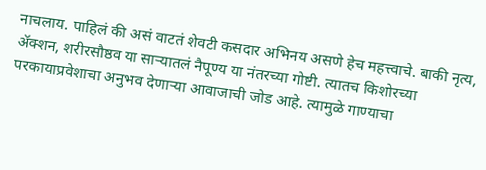नाचलाय. पाहिलं की असं वाटतं शेवटी कसदार अभिनय असणे हेच महत्त्वाचे. बाकी नृत्य, अ‍ॅक्शन, शरीरसौष्ठव या सार्‍यातलं नैपूण्य या नंतरच्या गोष्टी. त्यातच किशोरच्या परकायाप्रवेशाचा अनुभव देणार्‍या आवाजाची जोड आहे. त्यामुळे गाण्याचा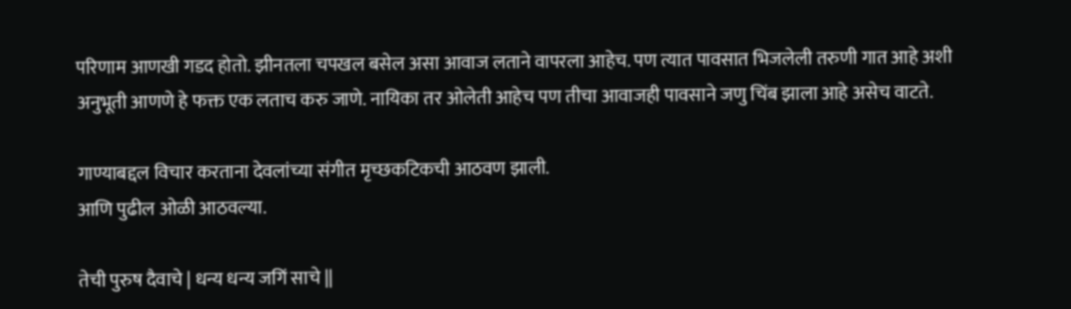परिणाम आणखी गडद होतो. झीनतला चपखल बसेल असा आवाज लताने वापरला आहेच. पण त्यात पावसात भिजलेली तरुणी गात आहे अशी अनुभूती आणणे हे फक्त एक लताच करु जाणे. नायिका तर ओलेती आहेच पण तीचा आवाजही पावसाने जणु चिंब झाला आहे असेच वाटते.

गाण्याबद्दल विचार करताना देवलांच्या संगीत मृच्छकटिकची आठवण झाली.
आणि पुढील ओळी आठवल्या.

तेची पुरुष दैवाचे | धन्य धन्य जगिं साचे ||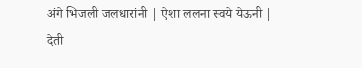अंगे भिजली जलधारांनी | ऐशा ललना स्वये येऊनी |
देती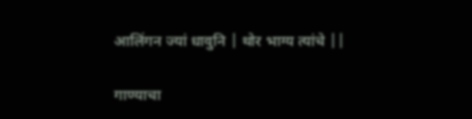आलिंगन ज्यां धावुनि | थोर भाग्य त्यांचे ||

गाण्याचा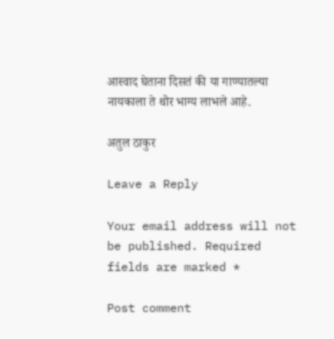आस्वाद घेताना दिसतं की या गाण्यातल्या नायकाला ते थोर भाग्य लाभले आहे.

अतुल ठाकुर

Leave a Reply

Your email address will not be published. Required fields are marked *

Post comment